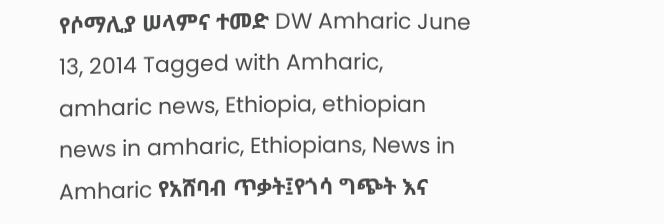የሶማሊያ ሠላምና ተመድ DW Amharic June 13, 2014 Tagged with Amharic, amharic news, Ethiopia, ethiopian news in amharic, Ethiopians, News in Amharic የአሸባብ ጥቃት፤የጎሳ ግጭት እና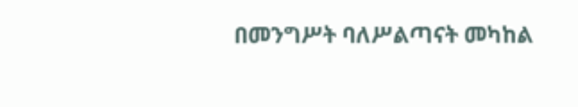በመንግሥት ባለሥልጣናት መካከል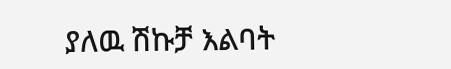ያለዉ ሽኩቻ እልባት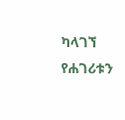ካላገኘ የሐገሪቱን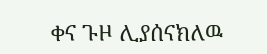ቀና ጉዞ ሊያሰናክለዉ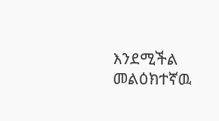እንደሚችል መልዕክተኛዉ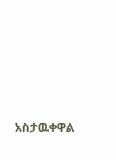አስታዉቀዋል